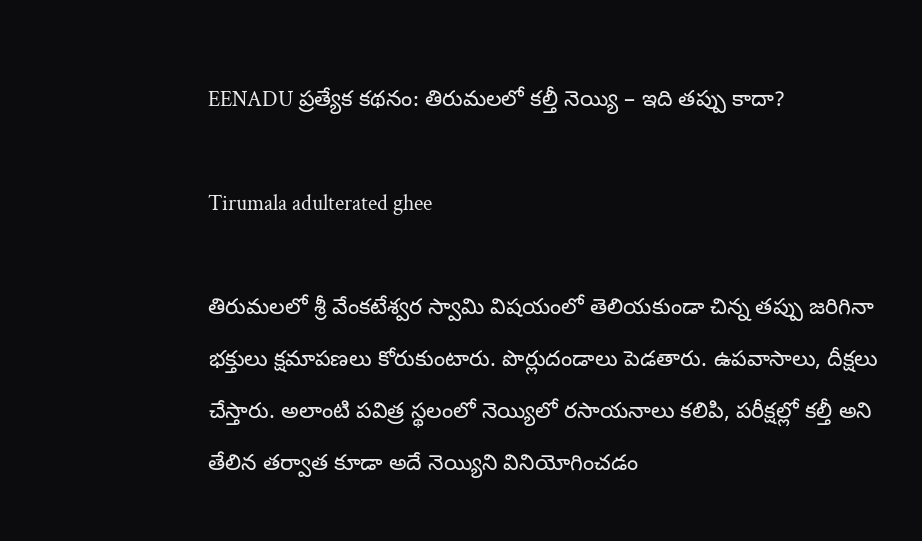EENADU ప్రత్యేక కథనం: తిరుమలలో కల్తీ నెయ్యి – ఇది తప్పు కాదా?

Tirumala adulterated ghee

తిరుమలలో శ్రీ వేంకటేశ్వర స్వామి విషయంలో తెలియకుండా చిన్న తప్పు జరిగినా భక్తులు క్షమాపణలు కోరుకుంటారు. పొర్లుదండాలు పెడతారు. ఉపవాసాలు, దీక్షలు చేస్తారు. అలాంటి పవిత్ర స్థలంలో నెయ్యిలో రసాయనాలు కలిపి, పరీక్షల్లో కల్తీ అని తేలిన తర్వాత కూడా అదే నెయ్యిని వినియోగించడం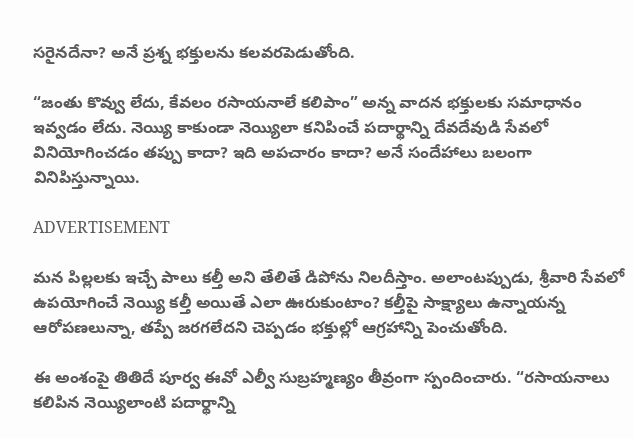సరైనదేనా? అనే ప్రశ్న భక్తులను కలవరపెడుతోంది.

“జంతు కొవ్వు లేదు, కేవలం రసాయనాలే కలిపాం” అన్న వాదన భక్తులకు సమాధానం ఇవ్వడం లేదు. నెయ్యి కాకుండా నెయ్యిలా కనిపించే పదార్థాన్ని దేవదేవుడి సేవలో వినియోగించడం తప్పు కాదా? ఇది అపచారం కాదా? అనే సందేహాలు బలంగా వినిపిస్తున్నాయి.

ADVERTISEMENT

మన పిల్లలకు ఇచ్చే పాలు కల్తీ అని తేలితే డిపోను నిలదీస్తాం. అలాంటప్పుడు, శ్రీవారి సేవలో ఉపయోగించే నెయ్యి కల్తీ అయితే ఎలా ఊరుకుంటాం? కల్తీపై సాక్ష్యాలు ఉన్నాయన్న ఆరోపణలున్నా, తప్పే జరగలేదని చెప్పడం భక్తుల్లో ఆగ్రహాన్ని పెంచుతోంది.

ఈ అంశంపై తితిదే పూర్వ ఈవో ఎల్వీ సుబ్రహ్మణ్యం తీవ్రంగా స్పందించారు. “రసాయనాలు కలిపిన నెయ్యిలాంటి పదార్థాన్ని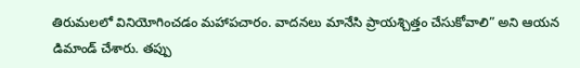తిరుమలలో వినియోగించడం మహాపచారం. వాదనలు మానేసి ప్రాయశ్చిత్తం చేసుకోవాలి” అని ఆయన డిమాండ్ చేశారు. తప్పు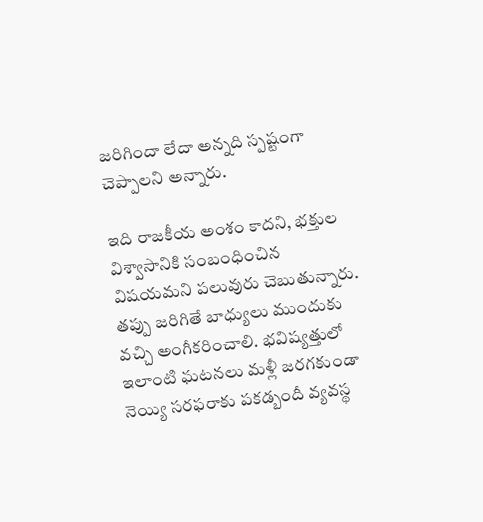జరిగిందా లేదా అన్నది స్పష్టంగా చెప్పాలని అన్నారు.

ఇది రాజకీయ అంశం కాదని, భక్తుల విశ్వాసానికి సంబంధించిన విషయమని పలువురు చెబుతున్నారు. తప్పు జరిగితే బాధ్యులు ముందుకు వచ్చి అంగీకరించాలి. భవిష్యత్తులో ఇలాంటి ఘటనలు మళ్లీ జరగకుండా నెయ్యి సరఫరాకు పకడ్బందీ వ్యవస్థ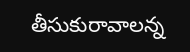తీసుకురావాలన్న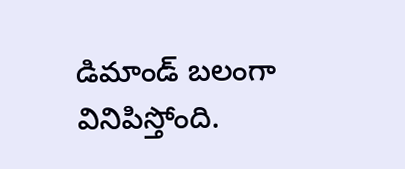డిమాండ్ బలంగా వినిపిస్తోంది.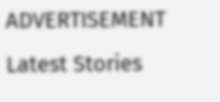ADVERTISEMENT
Latest Stories